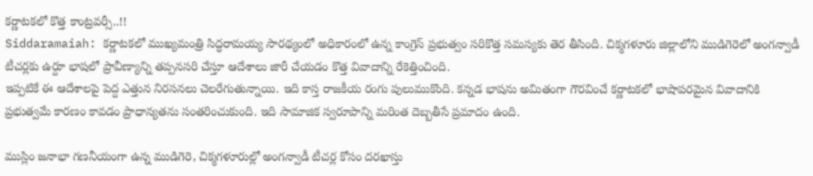కర్ణాటకలో కొత్త కాంట్రవర్సీ..!!
Siddaramaiah: కర్ణాటకలో ముఖ్యమంత్రి సిద్ధరామయ్య సారథ్యంలో అధికారంలో ఉన్న కాంగ్రెస్ ప్రభుత్వం సరికొత్త సమస్యకు తెర తీసింది. చిక్మగళూరు జిల్లాలోని ముడిగెరెలో అంగన్వాడీ టీచర్లకు ఉర్దూ భాషలో ప్రావీణ్యాన్ని తప్పనసరి చేస్తూ ఆదేశాలు జారీ చేయడం కొత్త వివాదాన్ని రేకెత్తించింది.
ఇప్పటికే ఈ ఆదేశాలపై పెద్ద ఎత్తున నిరసనలు చెలరేగుతున్నాయి. ఇది కాస్త రాజకీయ రంగు పులుముకొంది. కన్నడ భాషను అమితంగా గౌరవించే కర్ణాటకలో భాషాపరమైన వివాదానికి ప్రభుత్వమే కారణం కావడం ప్రాధాన్యతను సంతరించుకుంది. ఇది సామాజిక స్వరూపాన్ని మరింత దెబ్బతీసే ప్రమాదం ఉంది.

ముస్లిం జనాభా గణనీయంగా ఉన్న ముడిగెరె, చిక్మగళూరుల్లో అంగన్వాడీ టీచర్ల కోసం దరఖాస్తు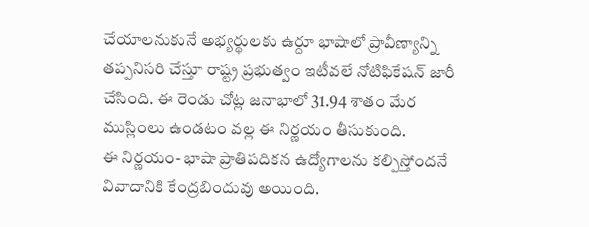చేయాలనుకునే అభ్యర్థులకు ఉర్దూ భాషాలో ప్రావీణ్యాన్ని తప్పనిసరి చేస్తూ రాష్ట్ర ప్రభుత్వం ఇటీవలే నోటిఫికేషన్ జారీ చేసింది. ఈ రెండు చోట్ల జనాభాలో 31.94 శాతం మేర ముస్లింలు ఉండటం వల్ల ఈ నిర్ణయం తీసుకుంది.
ఈ నిర్ణయం- భాషా ప్రాతిపదికన ఉద్యోగాలను కల్పిస్తోందనే వివాదానికి కేంద్రబిందువు అయింది.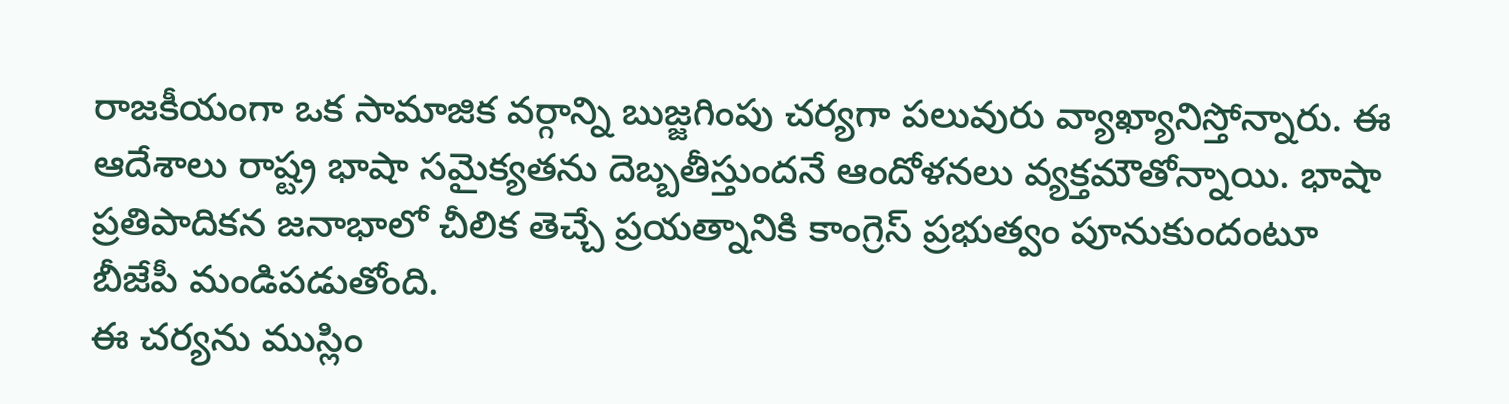రాజకీయంగా ఒక సామాజిక వర్గాన్ని బుజ్జగింపు చర్యగా పలువురు వ్యాఖ్యానిస్తోన్నారు. ఈ ఆదేశాలు రాష్ట్ర భాషా సమైక్యతను దెబ్బతీస్తుందనే ఆందోళనలు వ్యక్తమౌతోన్నాయి. భాషా ప్రతిపాదికన జనాభాలో చీలిక తెచ్చే ప్రయత్నానికి కాంగ్రెస్ ప్రభుత్వం పూనుకుందంటూ బీజేపీ మండిపడుతోంది.
ఈ చర్యను ముస్లిం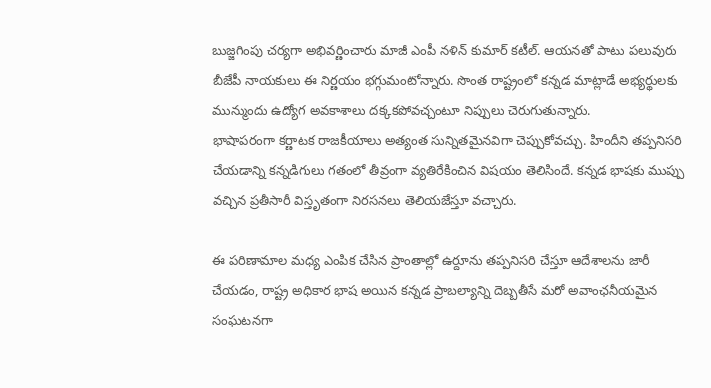బుజ్జగింపు చర్యగా అభివర్ణించారు మాజీ ఎంపీ నళిన్ కుమార్ కటీల్. ఆయనతో పాటు పలువురు బీజేపీ నాయకులు ఈ నిర్ణయం భగ్గుమంటోన్నారు. సొంత రాష్ట్రంలో కన్నడ మాట్లాడే అభ్యర్థులకు మున్ముందు ఉద్యోగ అవకాశాలు దక్కకపోవచ్చంటూ నిప్పులు చెరుగుతున్నారు.
భాషాపరంగా కర్ణాటక రాజకీయాలు అత్యంత సున్నితమైనవిగా చెప్పుకోవచ్చు. హిందీని తప్పనిసరి చేయడాన్ని కన్నడిగులు గతంలో తీవ్రంగా వ్యతిరేకించిన విషయం తెలిసిందే. కన్నడ భాషకు ముప్పు వచ్చిన ప్రతీసారీ విస్తృతంగా నిరసనలు తెలియజేస్తూ వచ్చారు.

ఈ పరిణామాల మధ్య ఎంపిక చేసిన ప్రాంతాల్లో ఉర్దూను తప్పనిసరి చేస్తూ ఆదేశాలను జారీ చేయడం, రాష్ట్ర అధికార భాష అయిన కన్నడ ప్రాబల్యాన్ని దెబ్బతీసే మరో అవాంఛనీయమైన సంఘటనగా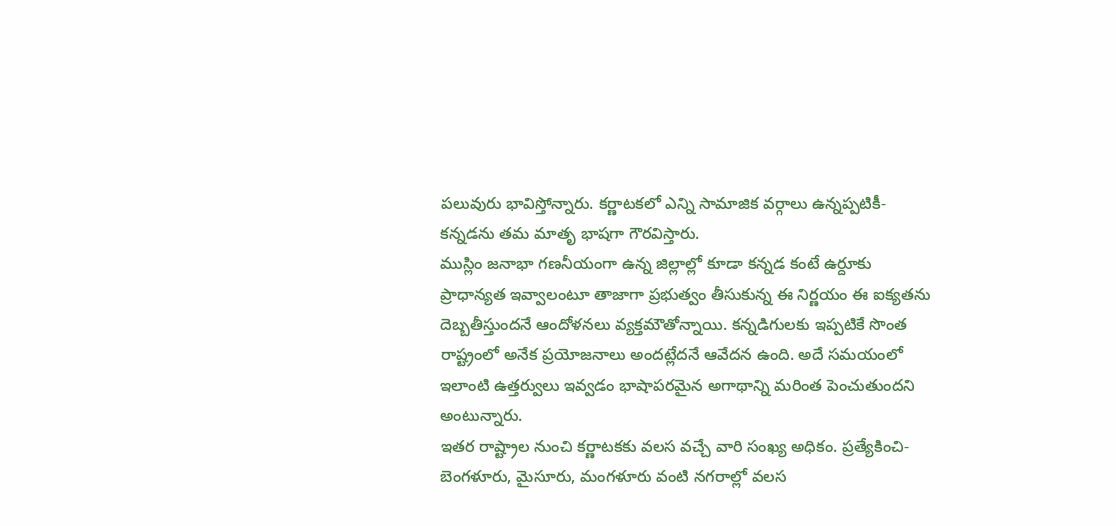పలువురు భావిస్తోన్నారు. కర్ణాటకలో ఎన్ని సామాజిక వర్గాలు ఉన్నప్పటికీ- కన్నడను తమ మాతృ భాషగా గౌరవిస్తారు.
ముస్లిం జనాభా గణనీయంగా ఉన్న జిల్లాల్లో కూడా కన్నడ కంటే ఉర్దూకు ప్రాధాన్యత ఇవ్వాలంటూ తాజాగా ప్రభుత్వం తీసుకున్న ఈ నిర్ణయం ఈ ఐక్యతను దెబ్బతీస్తుందనే ఆందోళనలు వ్యక్తమౌతోన్నాయి. కన్నడిగులకు ఇప్పటికే సొంత రాష్ట్రంలో అనేక ప్రయోజనాలు అందట్లేదనే ఆవేదన ఉంది. అదే సమయంలో ఇలాంటి ఉత్తర్వులు ఇవ్వడం భాషాపరమైన అగాథాన్ని మరింత పెంచుతుందని అంటున్నారు.
ఇతర రాష్ట్రాల నుంచి కర్ణాటకకు వలస వచ్చే వారి సంఖ్య అధికం. ప్రత్యేకించి- బెంగళూరు, మైసూరు, మంగళూరు వంటి నగరాల్లో వలస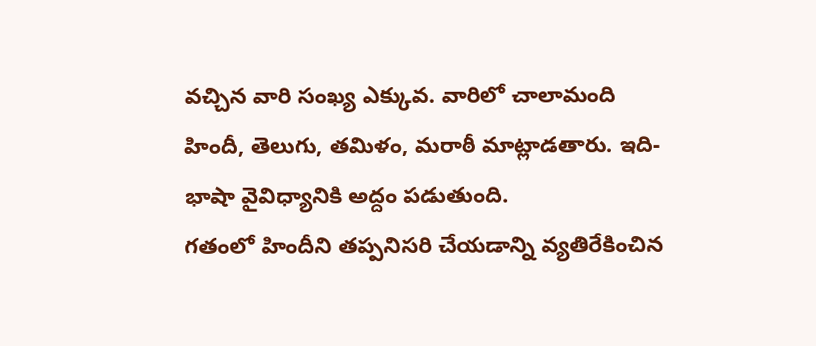వచ్చిన వారి సంఖ్య ఎక్కువ. వారిలో చాలామంది హిందీ, తెలుగు, తమిళం, మరాఠీ మాట్లాడతారు. ఇది- భాషా వైవిధ్యానికి అద్దం పడుతుంది.
గతంలో హిందీని తప్పనిసరి చేయడాన్ని వ్యతిరేకించిన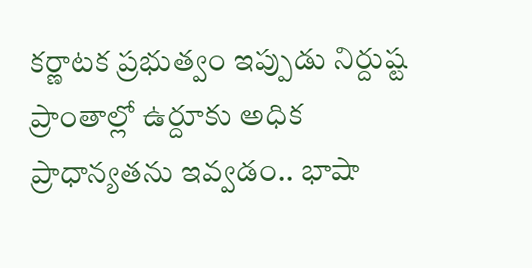కర్ణాటక ప్రభుత్వం ఇప్పుడు నిర్దుష్ట ప్రాంతాల్లో ఉర్దూకు అధిక ప్రాధాన్యతను ఇవ్వడం.. భాషా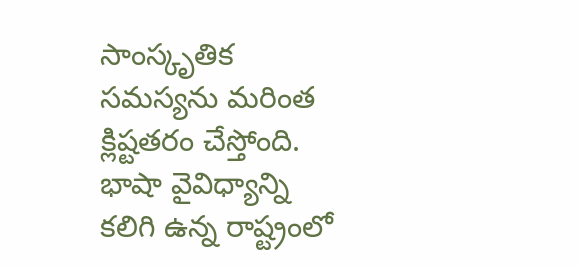సాంస్కృతిక సమస్యను మరింత క్లిష్టతరం చేస్తోంది. భాషా వైవిధ్యాన్ని కలిగి ఉన్న రాష్ట్రంలో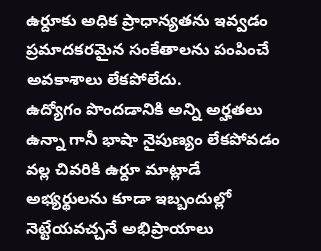ఉర్దూకు అధిక ప్రాధాన్యతను ఇవ్వడం ప్రమాదకరమైన సంకేతాలను పంపించే అవకాశాలు లేకపోలేదు.
ఉద్యోగం పొందడానికి అన్ని అర్హతలు ఉన్నా గానీ భాషా నైపుణ్యం లేకపోవడం వల్ల చివరికి ఉర్దూ మాట్లాడే అభ్యర్థులను కూడా ఇబ్బందుల్లో నెట్టేయవచ్చనే అభిప్రాయాలు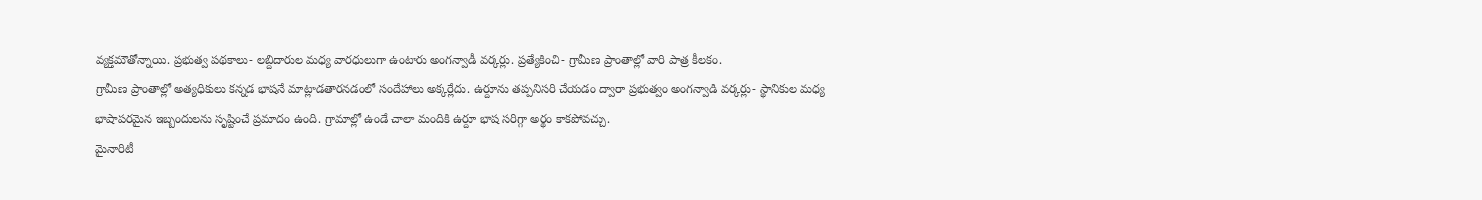వ్యక్తమౌతోన్నాయి. ప్రభుత్వ పథకాలు- లబ్దిదారుల మధ్య వారధులుగా ఉంటారు అంగన్వాడీ వర్కర్లు. ప్రత్యేకించి- గ్రామీణ ప్రాంతాల్లో వారి పాత్ర కీలకం.
గ్రామీణ ప్రాంతాల్లో అత్యధికులు కన్నడ భాషనే మాట్లాడతారనడంలో సందేహాలు అక్కర్లేదు. ఉర్దూను తప్పనిసరి చేయడం ద్వారా ప్రభుత్వం అంగన్వాడి వర్కర్లు- స్థానికుల మధ్య భాషాపరమైన ఇబ్బందులను సృష్టించే ప్రమాదం ఉంది. గ్రామాల్లో ఉండే చాలా మందికి ఉర్దూ భాష సరిగ్గా అర్థం కాకపోవచ్చు.
మైనారిటీ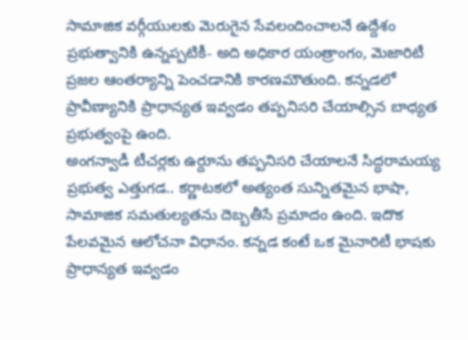సామాజిక వర్గీయులకు మెరుగైన సేవలందించాలనే ఉద్దేశం ప్రభుత్వానికి ఉన్నప్పటికీ- అది అధికార యంత్రాంగం, మెజారిటీ ప్రజల ఆంతర్యాన్ని పెంచడానికి కారణమౌతుంది. కన్నడలో ప్రావీణ్యానికి ప్రాధాన్యత ఇవ్వడం తప్పనిసరి చేయాల్సిన బాధ్యత ప్రభుత్వంపై ఉంది.
అంగన్వాడీ టీచర్లకు ఉర్దూను తప్పనిసరి చేయాలనే సిద్ధరామయ్య ప్రభుత్వ ఎత్తుగడ.. కర్ణాటకలో అత్యంత సున్నితమైన భాషా, సామాజిక సమతుల్యతను దెబ్బతీసే ప్రమాదం ఉంది. ఇదొక పేలవమైన ఆలోచనా విధానం. కన్నడ కంటే ఒక మైనారిటీ భాషకు ప్రాధాన్యత ఇవ్వడం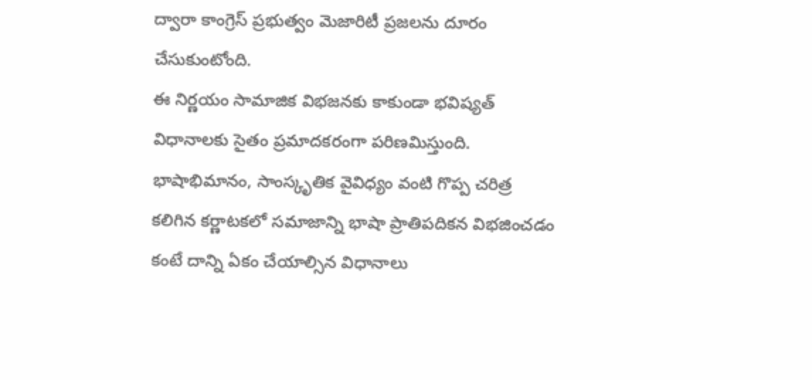ద్వారా కాంగ్రెస్ ప్రభుత్వం మెజారిటీ ప్రజలను దూరం చేసుకుంటోంది.
ఈ నిర్ణయం సామాజిక విభజనకు కాకుండా భవిష్యత్ విధానాలకు సైతం ప్రమాదకరంగా పరిణమిస్తుంది. భాషాభిమానం, సాంస్కృతిక వైవిధ్యం వంటి గొప్ప చరిత్ర కలిగిన కర్ణాటకలో సమాజాన్ని భాషా ప్రాతిపదికన విభజించడం కంటే దాన్ని ఏకం చేయాల్సిన విధానాలు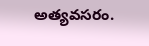అత్యవసరం.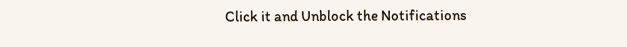Click it and Unblock the Notifications